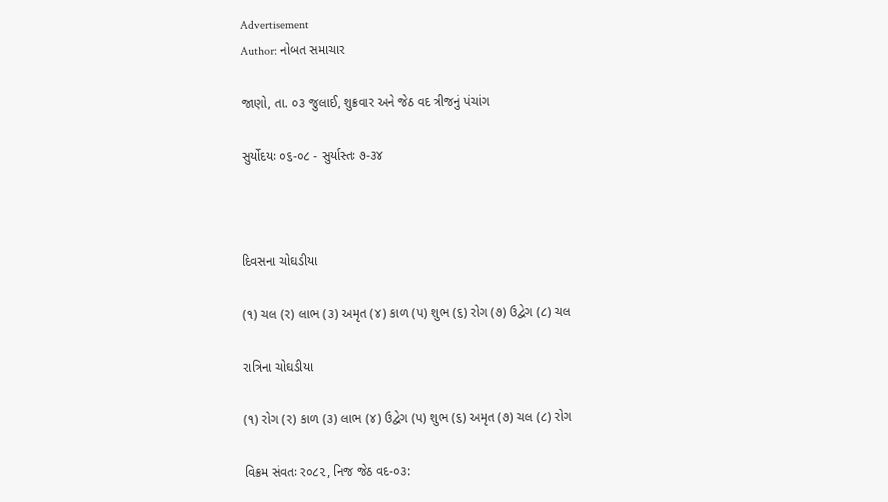Advertisement
Author: નોબત સમાચાર

જાણો, તા. ૦૩ જુલાઈ, શુક્રવાર અને જેઠ વદ ત્રીજનું પંચાંગ

સુર્યોદયઃ ૦૬-૦૮ - સુર્યાસ્તઃ ૭-૩૪



દિવસના ચોઘડીયા

(૧) ચલ (ર) લાભ (૩) અમૃત (૪) કાળ (પ) શુભ (૬) રોગ (૭) ઉદ્વેગ (૮) ચલ

રાત્રિના ચોઘડીયા

(૧) રોગ (ર) કાળ (૩) લાભ (૪) ઉદ્વેગ (પ) શુભ (૬) અમૃત (૭) ચલ (૮) રોગ

વિક્રમ સંવતઃ ર૦૮૨, નિજ જેઠ વદ-૦૩: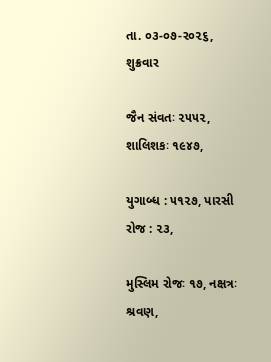તા. ૦૩-૦૭-ર૦૨૬, શુક્રવાર

જૈન સંવતઃ ૨૫૫૨, શાલિશકઃ ૧૯૪૭,

યુગાબ્ધ : ૫૧૨૭, પારસી રોજ : ૨૩,

મુસ્લિમ રોજઃ ૧૭, નક્ષત્રઃ શ્રવણ,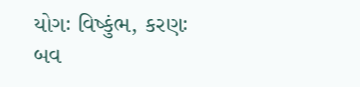યોગઃ વિષ્કુંભ, કરણઃ બવ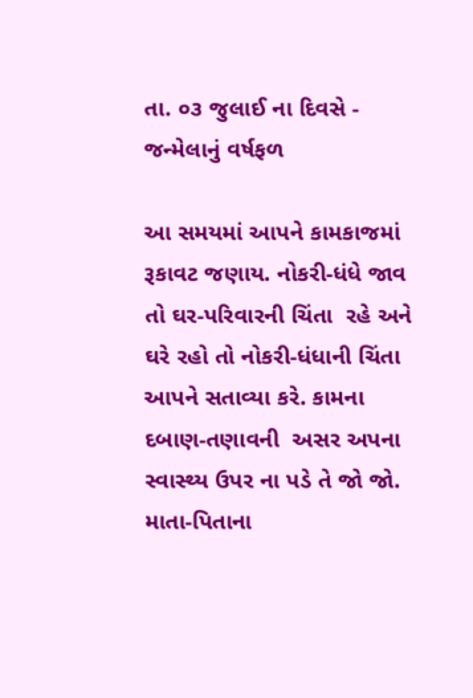તા. ૦૩ જુલાઈ ના દિવસે - જન્મેલાનું વર્ષફળ

આ સમયમાં આપને કામકાજમાં રૂકાવટ જણાય. નોકરી-ધંધે જાવ તો ઘર-પરિવારની ચિંતા  રહે અને ઘરે રહો તો નોકરી-ધંધાની ચિંતા આપને સતાવ્યા કરે. કામના દબાણ-તણાવની  અસર અપના સ્વાસ્થ્ય ઉપર ના પડે તે જો જો. માતા-પિતાના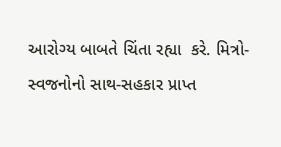આરોગ્ય બાબતે ચિંતા રહ્યા  કરે. મિત્રો-સ્વજનોનો સાથ-સહકાર પ્રાપ્ત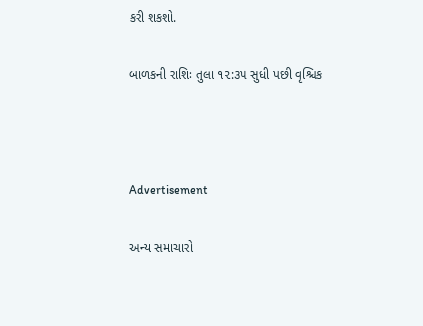કરી શકશો.

બાળકની રાશિઃ તુલા ૧૨:૩૫ સુધી પછી વૃશ્ચિક



Advertisement

અન્ય સમાચારો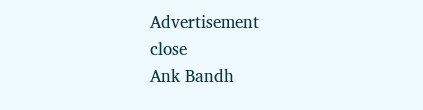Advertisement
close
Ank Bandh